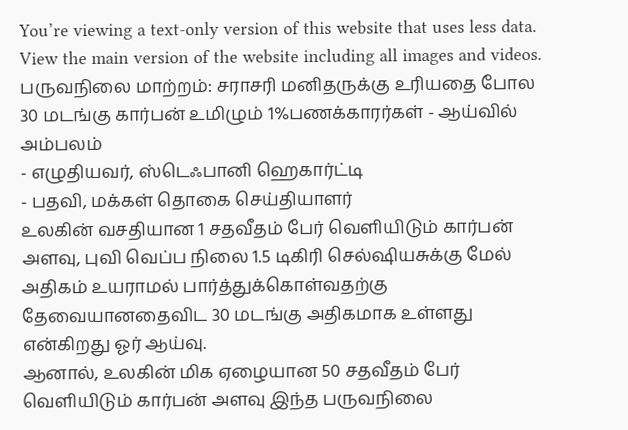You’re viewing a text-only version of this website that uses less data. View the main version of the website including all images and videos.
பருவநிலை மாற்றம்: சராசரி மனிதருக்கு உரியதை போல 30 மடங்கு கார்பன் உமிழும் 1%பணக்காரர்கள் - ஆய்வில் அம்பலம்
- எழுதியவர், ஸ்டெஃபானி ஹெகார்ட்டி
- பதவி, மக்கள் தொகை செய்தியாளர்
உலகின் வசதியான 1 சதவீதம் பேர் வெளியிடும் கார்பன் அளவு, புவி வெப்ப நிலை 1.5 டிகிரி செல்ஷியசுக்கு மேல் அதிகம் உயராமல் பார்த்துக்கொள்வதற்கு தேவையானதைவிட 30 மடங்கு அதிகமாக உள்ளது என்கிறது ஓர் ஆய்வு.
ஆனால், உலகின் மிக ஏழையான 50 சதவீதம் பேர் வெளியிடும் கார்பன் அளவு இந்த பருவநிலை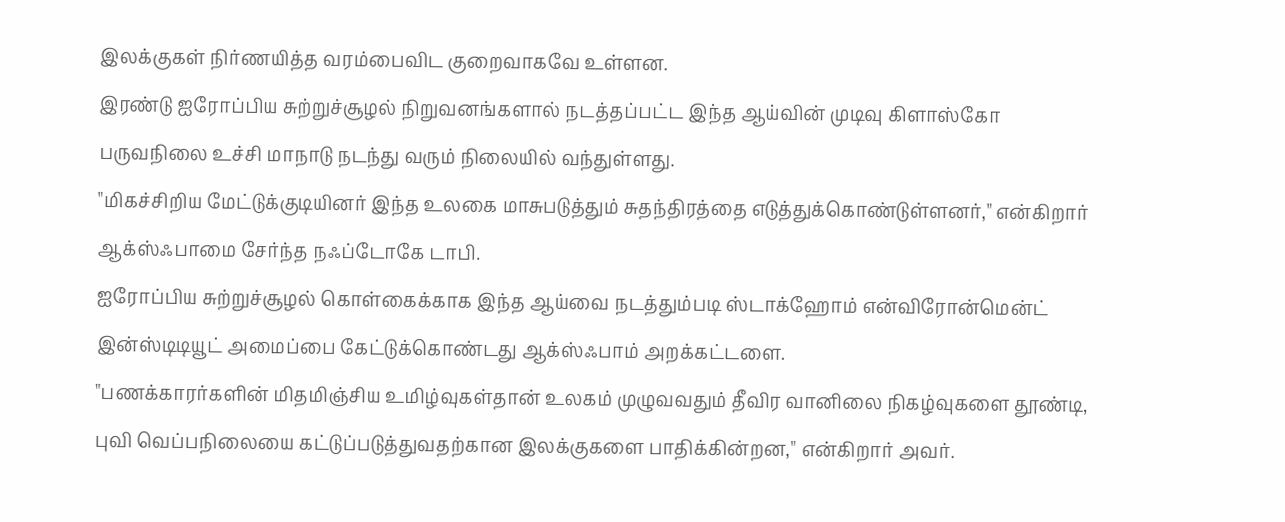இலக்குகள் நிர்ணயித்த வரம்பைவிட குறைவாகவே உள்ளன.
இரண்டு ஐரோப்பிய சுற்றுச்சூழல் நிறுவனங்களால் நடத்தப்பட்ட இந்த ஆய்வின் முடிவு கிளாஸ்கோ பருவநிலை உச்சி மாநாடு நடந்து வரும் நிலையில் வந்துள்ளது.
"மிகச்சிறிய மேட்டுக்குடியினர் இந்த உலகை மாசுபடுத்தும் சுதந்திரத்தை எடுத்துக்கொண்டுள்ளனர்," என்கிறார் ஆக்ஸ்ஃபாமை சேர்ந்த நஃப்டோகே டாபி.
ஐரோப்பிய சுற்றுச்சூழல் கொள்கைக்காக இந்த ஆய்வை நடத்தும்படி ஸ்டாக்ஹோம் என்விரோன்மென்ட் இன்ஸ்டிடியூட் அமைப்பை கேட்டுக்கொண்டது ஆக்ஸ்ஃபாம் அறக்கட்டளை.
"பணக்காரர்களின் மிதமிஞ்சிய உமிழ்வுகள்தான் உலகம் முழுவவதும் தீவிர வானிலை நிகழ்வுகளை தூண்டி, புவி வெப்பநிலையை கட்டுப்படுத்துவதற்கான இலக்குகளை பாதிக்கின்றன," என்கிறார் அவர்.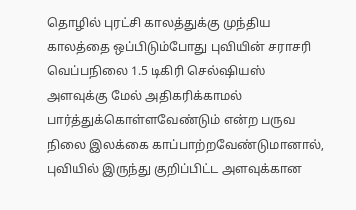தொழில் புரட்சி காலத்துக்கு முந்திய காலத்தை ஒப்பிடும்போது புவியின் சராசரி வெப்பநிலை 1.5 டிகிரி செல்ஷியஸ் அளவுக்கு மேல் அதிகரிக்காமல் பார்த்துக்கொள்ளவேண்டும் என்ற பருவ நிலை இலக்கை காப்பாற்றவேண்டுமானால், புவியில் இருந்து குறிப்பிட்ட அளவுக்கான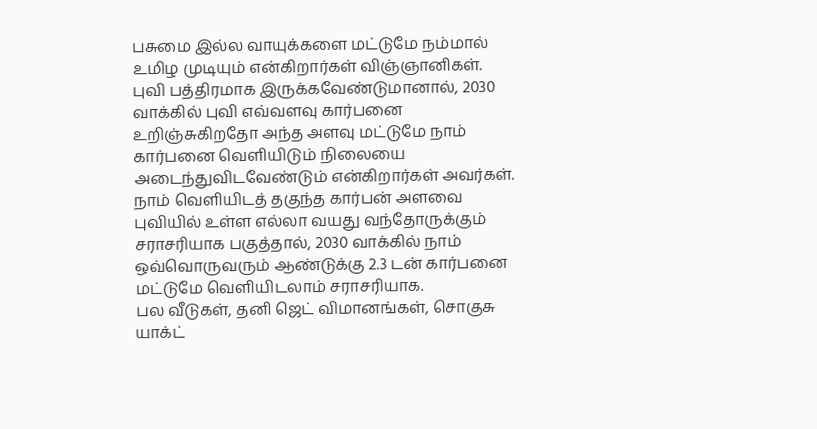பசுமை இல்ல வாயுக்களை மட்டுமே நம்மால் உமிழ முடியும் என்கிறார்கள் விஞ்ஞானிகள்.
புவி பத்திரமாக இருக்கவேண்டுமானால், 2030 வாக்கில் புவி எவ்வளவு கார்பனை உறிஞ்சுகிறதோ அந்த அளவு மட்டுமே நாம் கார்பனை வெளியிடும் நிலையை அடைந்துவிடவேண்டும் என்கிறார்கள் அவர்கள்.
நாம் வெளியிடத் தகுந்த கார்பன் அளவை புவியில் உள்ள எல்லா வயது வந்தோருக்கும் சராசரியாக பகுத்தால், 2030 வாக்கில் நாம் ஒவ்வொருவரும் ஆண்டுக்கு 2.3 டன் கார்பனை மட்டுமே வெளியிடலாம் சராசரியாக.
பல வீடுகள், தனி ஜெட் விமானங்கள், சொகுசு யாக்ட்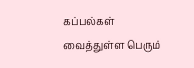கப்பல்கள் வைத்துள்ள பெரும்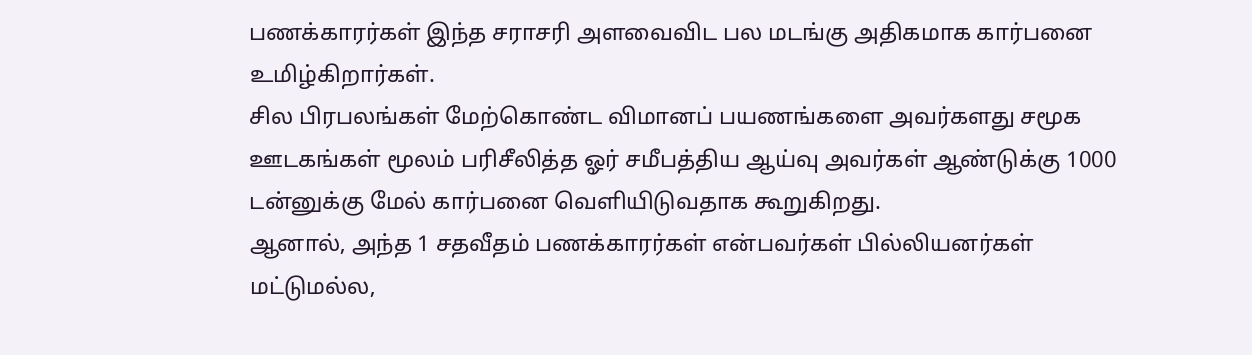பணக்காரர்கள் இந்த சராசரி அளவைவிட பல மடங்கு அதிகமாக கார்பனை உமிழ்கிறார்கள்.
சில பிரபலங்கள் மேற்கொண்ட விமானப் பயணங்களை அவர்களது சமூக ஊடகங்கள் மூலம் பரிசீலித்த ஓர் சமீபத்திய ஆய்வு அவர்கள் ஆண்டுக்கு 1000 டன்னுக்கு மேல் கார்பனை வெளியிடுவதாக கூறுகிறது.
ஆனால், அந்த 1 சதவீதம் பணக்காரர்கள் என்பவர்கள் பில்லியனர்கள் மட்டுமல்ல,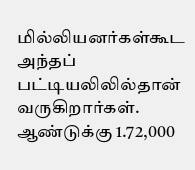மில்லியனர்கள்கூட அந்தப் பட்டியலிலில்தான் வருகிறார்கள். ஆண்டுக்கு 1.72,000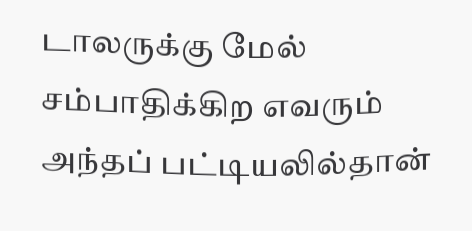டாலருக்கு மேல் சம்பாதிக்கிற எவரும் அந்தப் பட்டியலில்தான்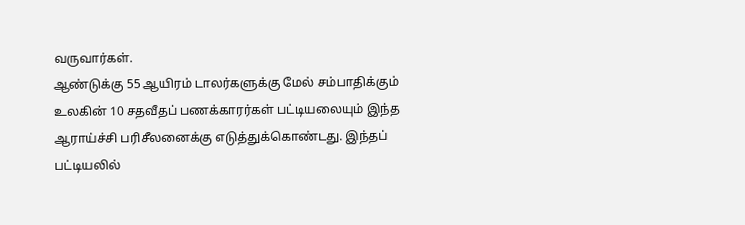வருவார்கள்.
ஆண்டுக்கு 55 ஆயிரம் டாலர்களுக்கு மேல் சம்பாதிக்கும் உலகின் 10 சதவீதப் பணக்காரர்கள் பட்டியலையும் இந்த ஆராய்ச்சி பரிசீலனைக்கு எடுத்துக்கொண்டது. இந்தப் பட்டியலில்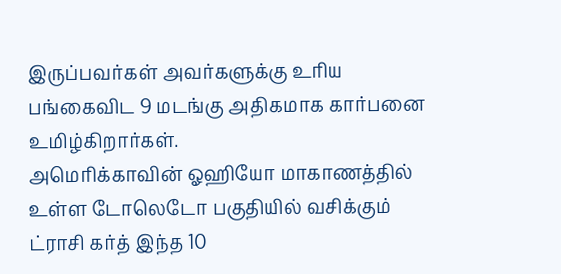இருப்பவர்கள் அவர்களுக்கு உரிய பங்கைவிட 9 மடங்கு அதிகமாக கார்பனை உமிழ்கிறார்கள்.
அமெரிக்காவின் ஓஹியோ மாகாணத்தில் உள்ள டோலெடோ பகுதியில் வசிக்கும் ட்ராசி கர்த் இந்த 10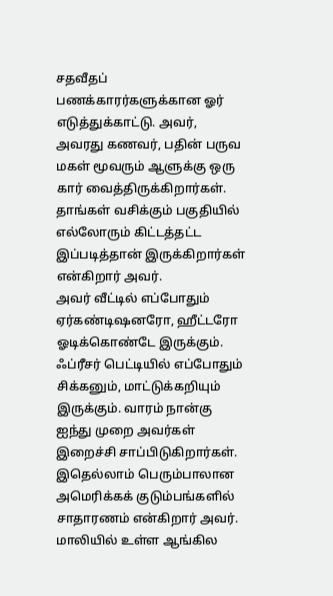சதவீதப் பணக்காரர்களுக்கான ஓர் எடுத்துக்காட்டு. அவர், அவரது கணவர், பதின் பருவ மகள் மூவரும் ஆளுக்கு ஒரு கார் வைத்திருக்கிறார்கள்.
தாங்கள் வசிக்கும் பகுதியில் எல்லோரும் கிட்டத்தட்ட இப்படித்தான் இருக்கிறார்கள் என்கிறார் அவர்.
அவர் வீட்டில் எப்போதும் ஏர்கண்டிஷனரோ, ஹீட்டரோ ஓடிக்கொண்டே இருக்கும். ஃப்ரீசர் பெட்டியில் எப்போதும் சிக்கனும், மாட்டுக்கறியும் இருக்கும். வாரம் நான்கு ஐந்து முறை அவர்கள் இறைச்சி சாப்பிடுகிறார்கள்.
இதெல்லாம் பெரும்பாலான அமெரிக்கக் குடும்பங்களில் சாதாரணம் என்கிறார் அவர்.
மாலியில் உள்ள ஆங்கில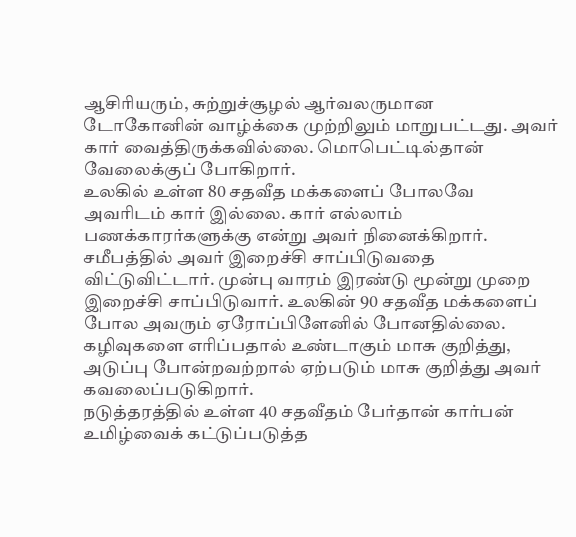ஆசிரியரும், சுற்றுச்சூழல் ஆர்வலருமான டோகோனின் வாழ்க்கை முற்றிலும் மாறுபட்டது. அவர் கார் வைத்திருக்கவில்லை. மொபெட்டில்தான் வேலைக்குப் போகிறார்.
உலகில் உள்ள 80 சதவீத மக்களைப் போலவே அவரிடம் கார் இல்லை. கார் எல்லாம் பணக்காரர்களுக்கு என்று அவர் நினைக்கிறார்.
சமீபத்தில் அவர் இறைச்சி சாப்பிடுவதை விட்டுவிட்டார். முன்பு வாரம் இரண்டு மூன்று முறை இறைச்சி சாப்பிடுவார். உலகின் 90 சதவீத மக்களைப் போல அவரும் ஏரோப்பிளேனில் போனதில்லை.
கழிவுகளை எரிப்பதால் உண்டாகும் மாசு குறித்து, அடுப்பு போன்றவற்றால் ஏற்படும் மாசு குறித்து அவர் கவலைப்படுகிறார்.
நடுத்தரத்தில் உள்ள 40 சதவீதம் பேர்தான் கார்பன் உமிழ்வைக் கட்டுப்படுத்த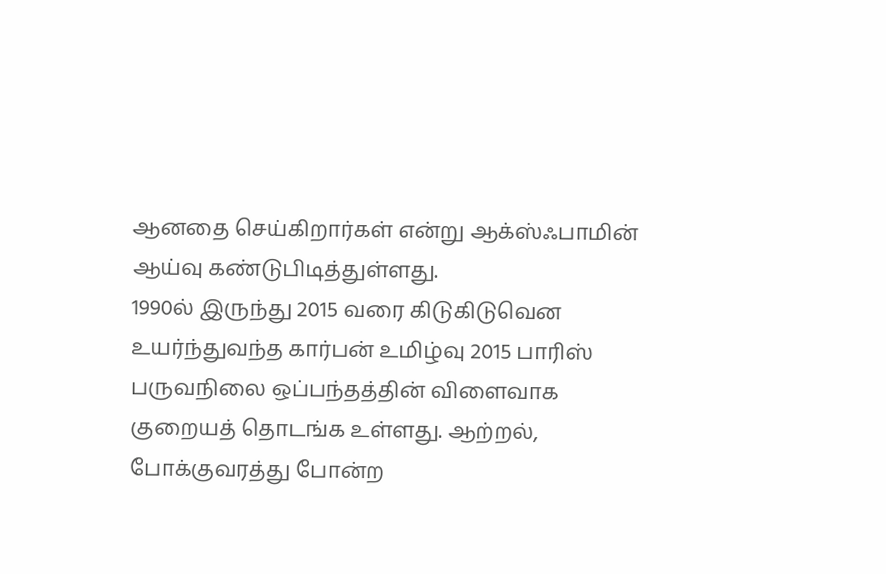ஆனதை செய்கிறார்கள் என்று ஆக்ஸ்ஃபாமின் ஆய்வு கண்டுபிடித்துள்ளது.
1990ல் இருந்து 2015 வரை கிடுகிடுவென உயர்ந்துவந்த கார்பன் உமிழ்வு 2015 பாரிஸ் பருவநிலை ஒப்பந்தத்தின் விளைவாக குறையத் தொடங்க உள்ளது. ஆற்றல், போக்குவரத்து போன்ற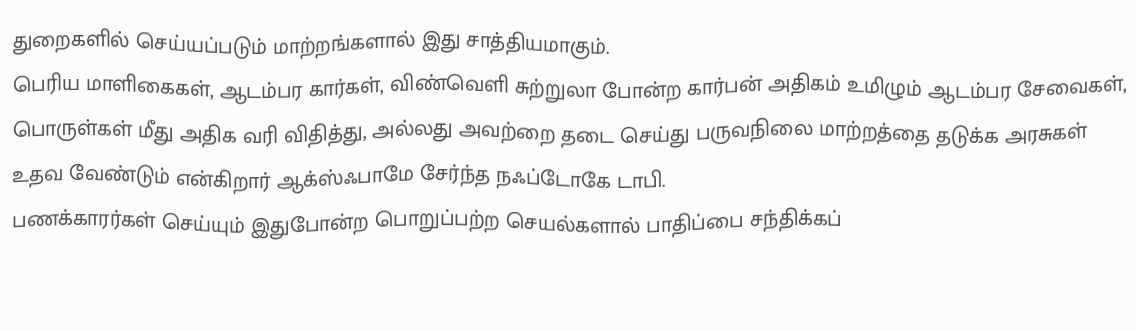துறைகளில் செய்யப்படும் மாற்றங்களால் இது சாத்தியமாகும்.
பெரிய மாளிகைகள், ஆடம்பர கார்கள், விண்வெளி சுற்றுலா போன்ற கார்பன் அதிகம் உமிழும் ஆடம்பர சேவைகள், பொருள்கள் மீது அதிக வரி விதித்து, அல்லது அவற்றை தடை செய்து பருவநிலை மாற்றத்தை தடுக்க அரசுகள் உதவ வேண்டும் என்கிறார் ஆக்ஸ்ஃபாமே சேர்ந்த நஃப்டோகே டாபி.
பணக்காரர்கள் செய்யும் இதுபோன்ற பொறுப்பற்ற செயல்களால் பாதிப்பை சந்திக்கப்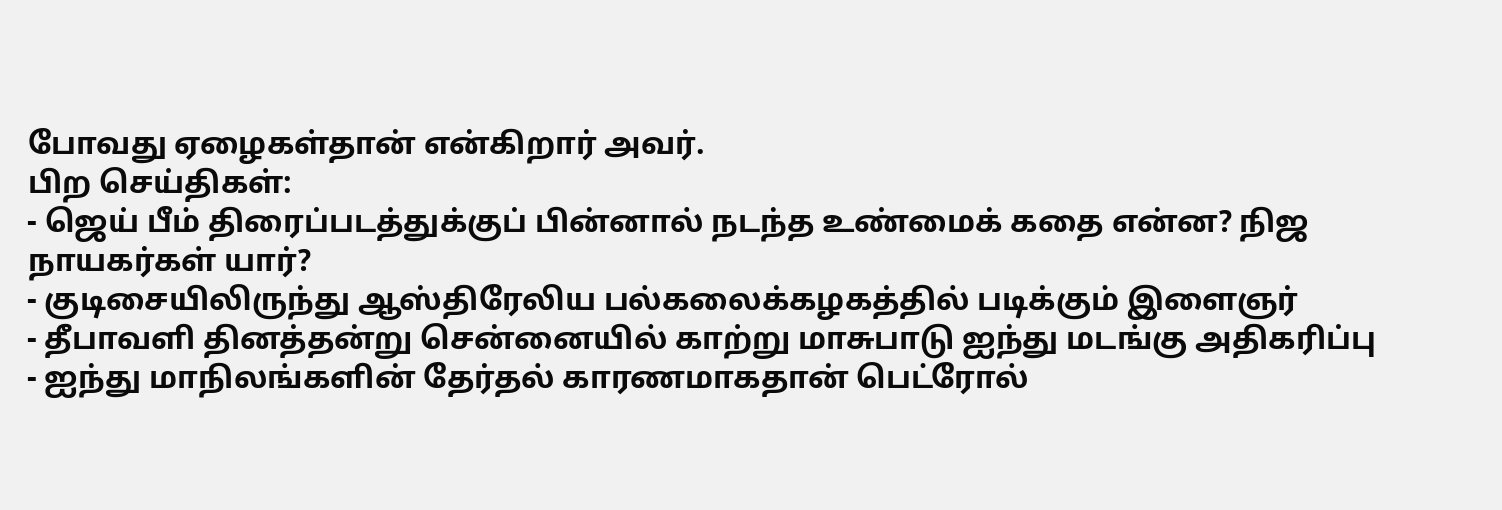போவது ஏழைகள்தான் என்கிறார் அவர்.
பிற செய்திகள்:
- ஜெய் பீம் திரைப்படத்துக்குப் பின்னால் நடந்த உண்மைக் கதை என்ன? நிஜ நாயகர்கள் யார்?
- குடிசையிலிருந்து ஆஸ்திரேலிய பல்கலைக்கழகத்தில் படிக்கும் இளைஞர்
- தீபாவளி தினத்தன்று சென்னையில் காற்று மாசுபாடு ஐந்து மடங்கு அதிகரிப்பு
- ஐந்து மாநிலங்களின் தேர்தல் காரணமாகதான் பெட்ரோல்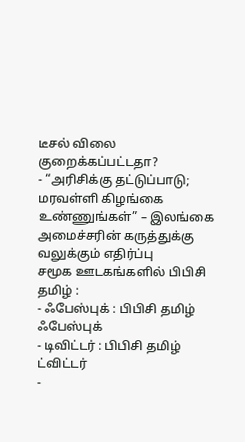டீசல் விலை குறைக்கப்பட்டதா?
- “அரிசிக்கு தட்டுப்பாடு; மரவள்ளி கிழங்கை உண்ணுங்கள்” – இலங்கை அமைச்சரின் கருத்துக்கு வலுக்கும் எதிர்ப்பு
சமூக ஊடகங்களில் பிபிசி தமிழ் :
- ஃபேஸ்புக் : பிபிசி தமிழ் ஃபேஸ்புக்
- டிவிட்டர் : பிபிசி தமிழ் ட்விட்டர்
-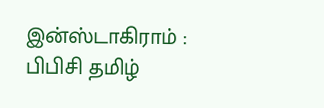இன்ஸ்டாகிராம் : பிபிசி தமிழ்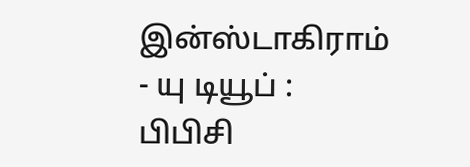இன்ஸ்டாகிராம்
- யு டியூப் : பிபிசி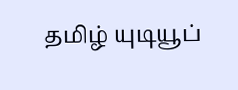தமிழ் யுடியூப்